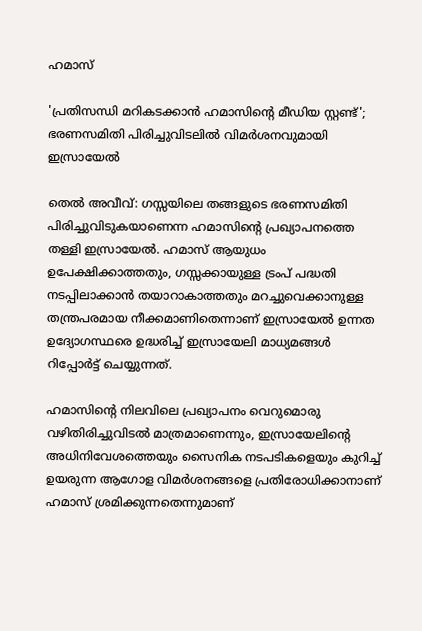ഹമാസ്

'പ്രതിസന്ധി മറികടക്കാൻ ഹമാസിന്റെ മീഡിയ സ്റ്റണ്ട്'; ഭരണസമിതി പിരിച്ചുവിടലിൽ വിമർശനവുമായി ഇസ്രായേൽ

തെൽ അവീവ്: ഗസ്സയിലെ തങ്ങളുടെ ഭരണസമിതി പിരിച്ചുവിടുകയാണെന്ന ഹമാസിന്റെ പ്രഖ്യാപനത്തെ തള്ളി ഇസ്രായേൽ. ഹമാസ് ആയുധം ഉപേക്ഷിക്കാത്തതും, ഗസ്സക്കായുള്ള ട്രംപ് പദ്ധതി നടപ്പിലാക്കാൻ തയാറാകാത്തതും മറച്ചുവെക്കാനുള്ള തന്ത്രപരമായ നീക്കമാണിതെന്നാണ് ഇസ്രായേൽ ഉന്നത ഉദ്യോഗസ്ഥരെ ഉദ്ധരിച്ച് ഇസ്രായേലി മാധ്യമങ്ങൾ റിപ്പോർട്ട് ചെയ്യുന്നത്.

ഹമാസിന്റെ നിലവിലെ പ്രഖ്യാപനം വെറുമൊരു വഴിതിരിച്ചുവിടൽ മാത്രമാണെന്നും, ഇസ്രായേലിന്റെ അധിനിവേശത്തെയും സൈനിക നടപടികളെയും കുറിച്ച് ഉയരുന്ന ആഗോള വിമർശനങ്ങളെ പ്രതിരോധിക്കാനാണ് ഹമാസ് ശ്രമിക്കുന്നതെന്നുമാണ്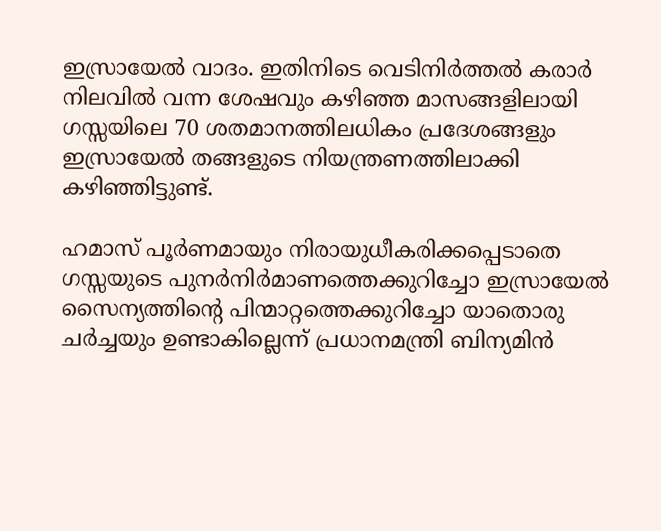ഇസ്രായേൽ വാദം. ഇതിനിടെ വെടിനിർത്തൽ കരാർ നിലവിൽ വന്ന ശേഷവും കഴിഞ്ഞ മാസങ്ങളിലായി ഗസ്സയിലെ 70 ശതമാനത്തിലധികം പ്രദേശങ്ങളും ഇസ്രായേൽ തങ്ങളുടെ നിയന്ത്രണത്തിലാക്കി കഴിഞ്ഞിട്ടുണ്ട്.

ഹമാസ് പൂർണമായും നിരായുധീകരിക്കപ്പെടാതെ ഗസ്സയുടെ പുനർനിർമാണത്തെക്കുറിച്ചോ ഇസ്രായേൽ സൈന്യത്തിന്റെ പിന്മാറ്റത്തെക്കുറിച്ചോ യാതൊരു ചർച്ചയും ഉണ്ടാകില്ലെന്ന് പ്രധാനമന്ത്രി ബിന്യമിൻ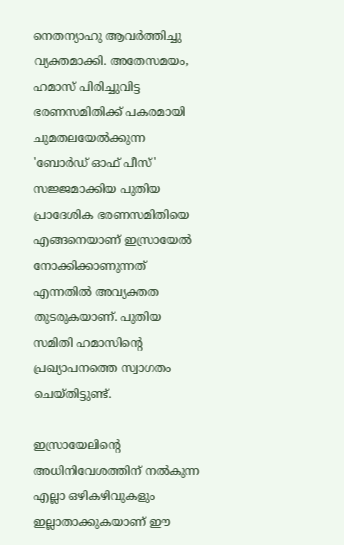നെതന്യാഹു ആവർത്തിച്ചു വ്യക്തമാക്കി. അതേസമയം, ഹമാസ് പിരിച്ചുവിട്ട ഭരണസമിതിക്ക് പകരമായി ചുമതലയേൽക്കുന്ന 'ബോർഡ് ഓഫ് പീസ്' സജ്ജമാക്കിയ പുതിയ പ്രാദേശിക ഭരണസമിതിയെ എങ്ങനെയാണ് ഇസ്രായേൽ നോക്കിക്കാണുന്നത് എന്നതിൽ അവ്യക്തത തുടരുകയാണ്. പുതിയ സമിതി ഹമാസിന്റെ പ്രഖ്യാപനത്തെ സ്വാഗതം ചെയ്തിട്ടുണ്ട്.

ഇസ്രായേലിന്റെ അധിനിവേശത്തിന് നൽകുന്ന എല്ലാ ഒഴികഴിവുകളും ഇല്ലാതാക്കുകയാണ് ഈ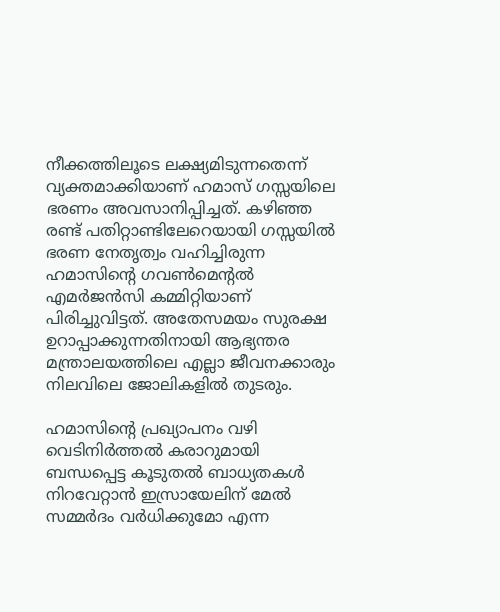നീക്കത്തിലൂടെ ലക്ഷ്യമിടുന്നതെന്ന് വ്യക്തമാക്കിയാണ് ഹമാസ് ഗസ്സയിലെ ഭരണം അവസാനിപ്പിച്ചത്. കഴിഞ്ഞ രണ്ട് പതിറ്റാണ്ടിലേറെയായി ഗസ്സയിൽ ഭരണ നേതൃത്വം വഹിച്ചിരുന്ന ഹമാസിന്റെ ഗവൺമെന്റൽ എമർജൻസി കമ്മിറ്റിയാണ് പിരിച്ചുവിട്ടത്. അതേസമയം സുരക്ഷ ഉറാപ്പാക്കുന്നതിനായി ആഭ്യന്തര മന്ത്രാലയത്തിലെ എല്ലാ ജീവനക്കാരും നിലവിലെ ജോലികളിൽ തുടരും.

ഹമാസിന്റെ പ്രഖ്യാപനം വഴി വെടിനിർത്തൽ കരാറുമായി ബന്ധപ്പെട്ട കൂടുതൽ ബാധ്യതകൾ നിറവേറ്റാൻ ഇസ്രായേലിന് മേൽ സമ്മർദം വർധിക്കുമോ എന്ന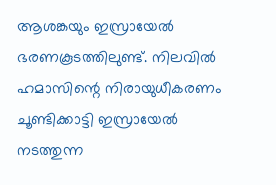ആശങ്കയും ഇസ്രായേൽ ഭരണകൂടത്തിലുണ്ട്. നിലവിൽ ഹമാസിന്റെ നിരായുധീകരണം ചൂണ്ടിക്കാട്ടി ഇസ്രായേൽ നടത്തുന്ന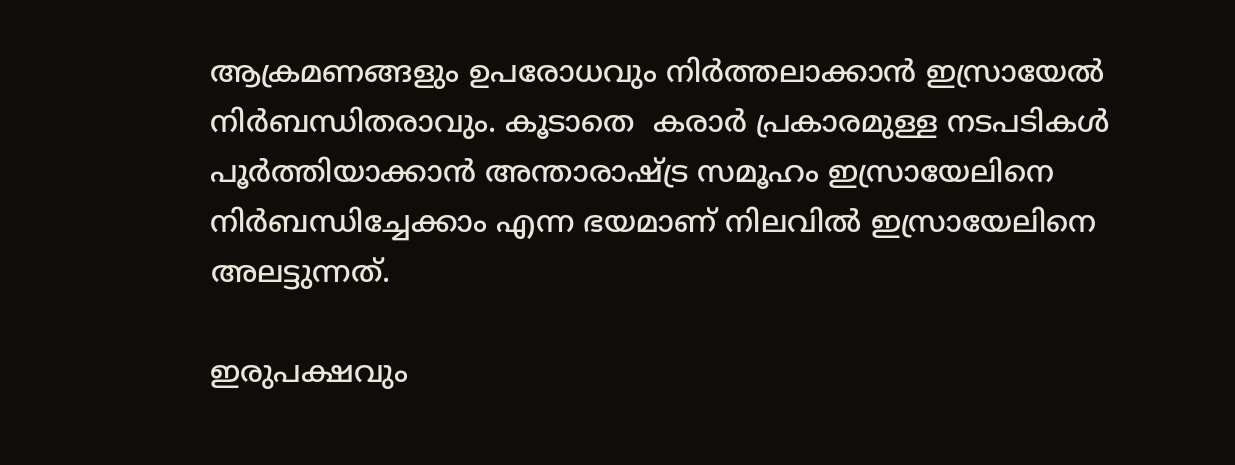ആക്രമണങ്ങളും ഉപരോധവും നിർത്തലാക്കാൻ ഇസ്രായേൽ നിർബന്ധിതരാവും. കൂടാതെ  കരാർ പ്രകാരമുള്ള നടപടികൾ പൂർത്തിയാക്കാൻ അന്താരാഷ്ട്ര സമൂഹം ഇസ്രായേലിനെ നിർബന്ധിച്ചേക്കാം എന്ന ഭയമാണ് നിലവിൽ ഇസ്രായേലിനെ അലട്ടുന്നത്.

ഇരുപക്ഷവും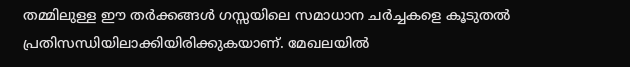തമ്മിലുള്ള ഈ തർക്കങ്ങൾ ഗസ്സയിലെ സമാധാന ചർച്ചകളെ കൂടുതൽ പ്രതിസന്ധിയിലാക്കിയിരിക്കുകയാണ്. മേഖലയിൽ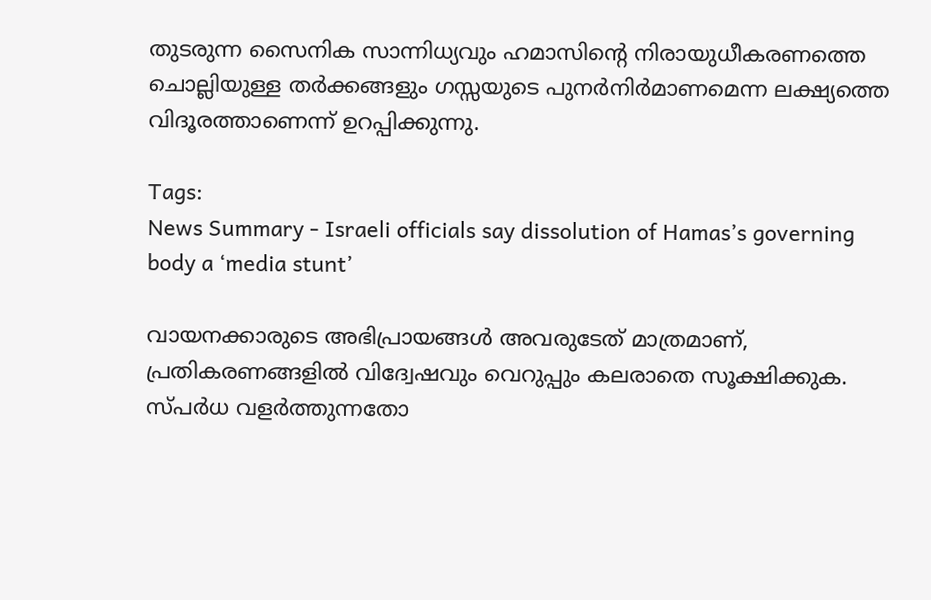തുടരുന്ന സൈനിക സാന്നിധ്യവും ഹമാസിന്റെ നിരായുധീകരണത്തെ ചൊല്ലിയുള്ള തർക്കങ്ങളും ഗസ്സയുടെ പുനർനിർമാണമെന്ന ലക്ഷ്യത്തെ വിദൂരത്താണെന്ന് ഉറപ്പിക്കുന്നു.

Tags:
News Summary - Israeli officials say dissolution of Hamas’s governing body a ‘media stunt’

വായനക്കാരുടെ അഭിപ്രായങ്ങള്‍ അവരുടേത് മാത്രമാണ്, പ്രതികരണങ്ങളിൽ വിദ്വേഷവും വെറുപ്പും കലരാതെ സൂക്ഷിക്കുക. സ്പർധ വളർത്തുന്നതോ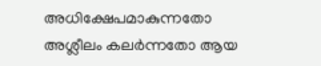അധിക്ഷേപമാകുന്നതോ അശ്ലീലം കലർന്നതോ ആയ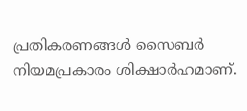പ്രതികരണങ്ങൾ സൈബർ നിയമപ്രകാരം ശിക്ഷാർഹമാണ്.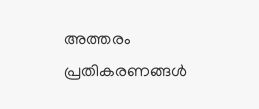അത്തരം പ്രതികരണങ്ങൾ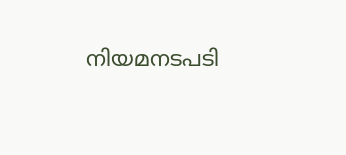നിയമനടപടി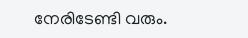നേരിടേണ്ടി വരും.